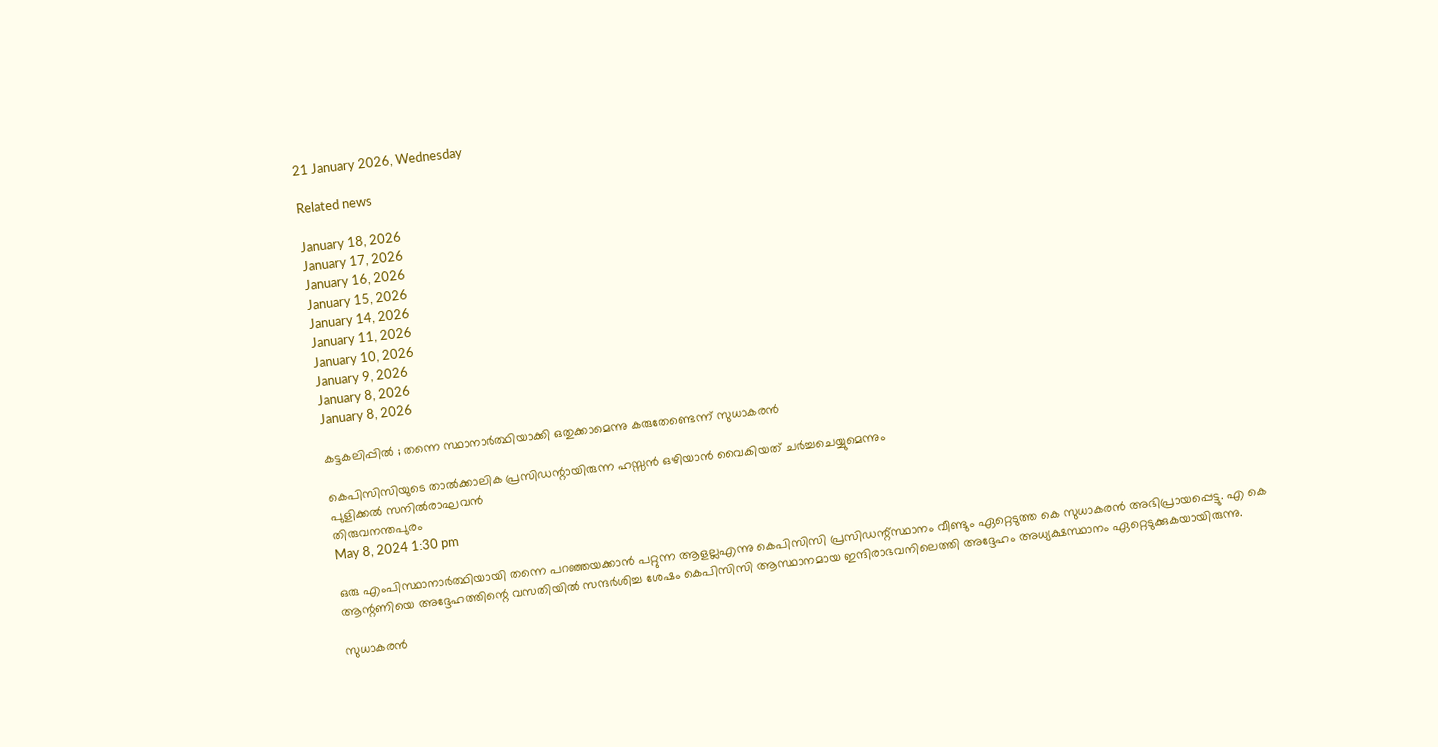21 January 2026, Wednesday

Related news

January 18, 2026
January 17, 2026
January 16, 2026
January 15, 2026
January 14, 2026
January 11, 2026
January 10, 2026
January 9, 2026
January 8, 2026
January 8, 2026

കട്ടകലിപ്പില്‍ ; തന്നെ സ്ഥാനാര്‍ത്ഥിയാക്കി ഒതുക്കാമെന്നു കരുതേണ്ടെന്ന് സുധാകരന്‍

കെപിസിസിയുടെ താല്‍ക്കാലിക പ്രസിഡന്റായിരുന്ന ഹസ്സന്‍ ഒഴിയാന്‍ വൈകിയത് ചര്‍ച്ചചെയ്യുമെന്നും
പുളിക്കല്‍ സനില്‍രാഘവന്‍
തിരുവനന്തപുരം
May 8, 2024 1:30 pm

ഒരു എംപിസ്ഥാനാര്‍ത്ഥിയായി തന്നെ പറഞ്ഞയക്കാന്‍ പറ്റുന്ന ആളല്ലഎന്നു കെപിസിസി പ്രസിഡന്റ്സ്ഥാനം വീണ്ടും ഏറ്റെടുത്ത കെ സുധാകരന്‍ അഭിപ്രായപ്പെട്ടു. എ കെ ആന്റണിയെ അദ്ദേഹത്തിന്റെ വസതിയിൽ സന്ദർശിച്ച ശേഷം കെപിസിസി ആസ്ഥാനമായ ഇന്ദിരാഭവനിലെത്തി അദ്ദേഹം അധ്യക്ഷസ്ഥാനം ഏറ്റെടുക്കുകയായിരുന്നു.

സുധാകരന്‍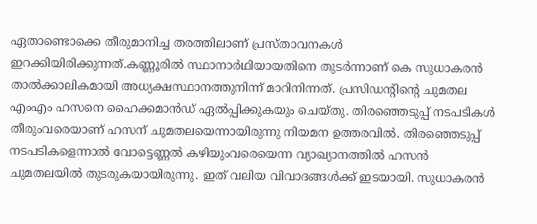ഏതാണ്ടൊക്കെ തീരുമാനിച്ച തരത്തിലാണ് പ്രസ്താവനകള്‍ ഇറക്കിയിരിക്കുന്നത്.കണ്ണൂരിൽ സ്ഥാനാർഥിയായതിനെ തുടർന്നാണ് കെ സുധാകരൻ താൽക്കാലികമായി അധ്യക്ഷസ്ഥാനത്തുനിന്ന് മാറിനിന്നത്. പ്രസിഡന്റിന്റെ ചുമതല എംഎം ഹസനെ ഹൈക്കമാൻഡ് ഏൽപ്പിക്കുകയും ചെയ്തു. തിരഞ്ഞെടുപ്പ് നടപടികൾ തീരുംവരെയാണ് ഹസന് ചുമതലയെന്നായിരുന്നു നിയമന ഉത്തരവിൽ. തിരഞ്ഞെടുപ്പ് നടപടികളെന്നാൽ വോട്ടെണ്ണൽ കഴിയുംവരെയെന്ന വ്യാഖ്യാനത്തിൽ ഹസൻ ചുമതലയിൽ തുടരുകയായിരുന്നു. ഇത് വലിയ വിവാദങ്ങൾക്ക് ഇടയായി. സുധാകരന്‍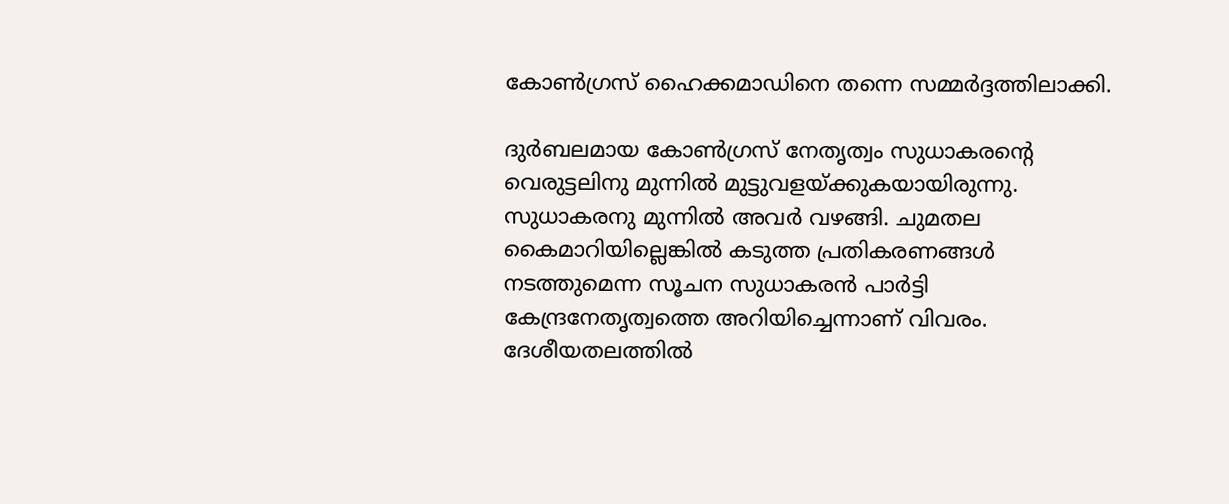കോണ്‍ഗ്രസ് ഹൈക്കമാഡിനെ തന്നെ സമ്മര്‍ദ്ദത്തിലാക്കി.

ദുര്‍ബലമായ കോണ്‍ഗ്രസ് നേതൃത്വം സുധാകരന്റെ വെരുട്ടലിനു മുന്നില്‍ മുട്ടുവളയ്ക്കുകയായിരുന്നു. സുധാകരനു മുന്നില്‍ അവര്‍ വഴങ്ങി. ചുമതല കൈമാറിയില്ലെങ്കിൽ കടുത്ത പ്രതികരണങ്ങൾ നടത്തുമെന്ന സൂചന സുധാകരൻ പാർട്ടി കേന്ദ്രനേതൃത്വത്തെ അറിയിച്ചെന്നാണ് വിവരം. ദേശീയതലത്തിൽ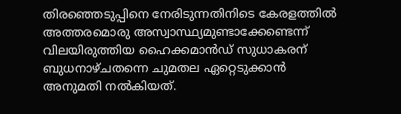തിരഞ്ഞെടുപ്പിനെ നേരിടുന്നതിനിടെ കേരളത്തിൽ അത്തരമൊരു അസ്വാസ്ഥ്യമുണ്ടാക്കേണ്ടെന്ന് വിലയിരുത്തിയ ഹൈക്കമാൻഡ് സുധാകരന് ബുധനാഴ്ചതന്നെ ചുമതല ഏറ്റെടുക്കാൻ അനുമതി നൽകിയത്.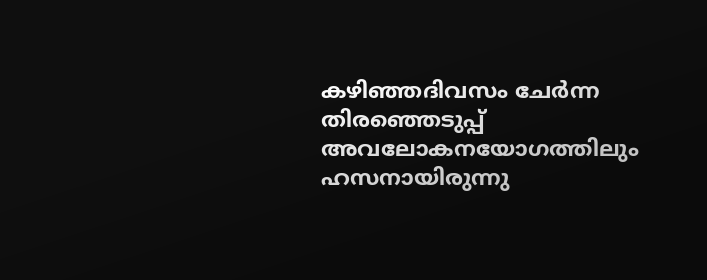കഴിഞ്ഞദിവസം ചേർന്ന തിരഞ്ഞെടുപ്പ് അവലോകനയോഗത്തിലും ഹസനായിരുന്നു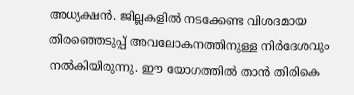അധ്യക്ഷൻ. ജില്ലകളിൽ നടക്കേണ്ട വിശദമായ തിരഞ്ഞെടുപ്പ് അവലോകനത്തിനുള്ള നിർദേശവും നൽകിയിരുന്നു. ഈ യോഗത്തിൽ താൻ തിരികെ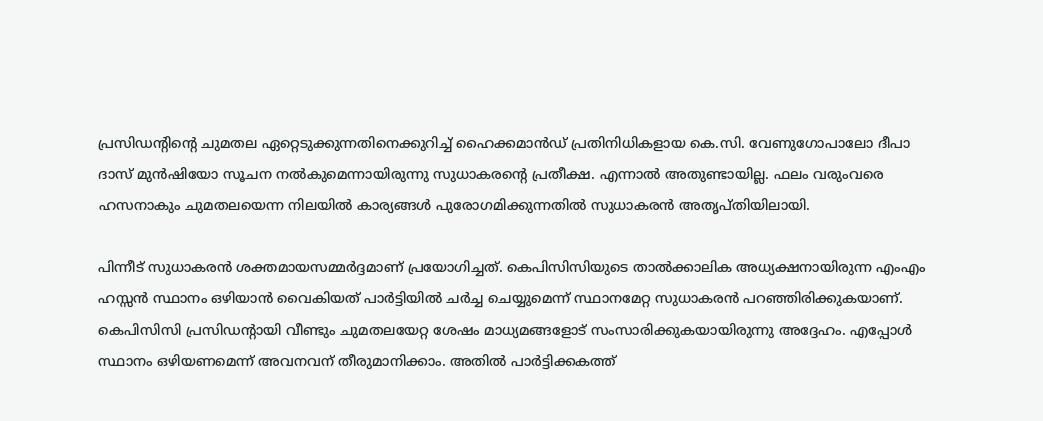പ്രസിഡന്റിന്റെ ചുമതല ഏറ്റെടുക്കുന്നതിനെക്കുറിച്ച് ഹൈക്കമാൻഡ് പ്രതിനിധികളായ കെ.സി. വേണുഗോപാലോ ദീപാ ദാസ്‌ മുൻഷിയോ സൂചന നൽകുമെന്നായിരുന്നു സുധാകരന്റെ പ്രതീക്ഷ. എന്നാൽ അതുണ്ടായില്ല. ഫലം വരുംവരെ ഹസനാകും ചുമതലയെന്ന നിലയിൽ കാര്യങ്ങൾ പുരോഗമിക്കുന്നതിൽ സുധാകരൻ അതൃപ്തിയിലായി.

പിന്നീട് സുധാകരന്‍ ശക്തമായസമ്മര്‍ദ്ദമാണ് പ്രയോഗിച്ചത്. കെപിസിസിയുടെ താൽക്കാലിക അധ്യക്ഷനായിരുന്ന എംഎം ഹസ്സൻ സ്ഥാനം ഒഴിയാൻ വൈകിയത് പാർട്ടിയിൽ ചർച്ച ചെയ്യുമെന്ന് സ്ഥാനമേറ്റ സുധാകരന്‍ പറഞ്ഞിരിക്കുകയാണ്. കെപിസിസി പ്രസിഡന്റായി വീണ്ടും ചുമതലയേറ്റ ശേഷം മാധ്യമങ്ങളോട് സംസാരിക്കുകയായിരുന്നു അദ്ദേഹം. എപ്പോൾ സ്ഥാനം ഒഴിയണമെന്ന് അവനവന് തീരുമാനിക്കാം. അതിൽ പാർട്ടിക്കകത്ത്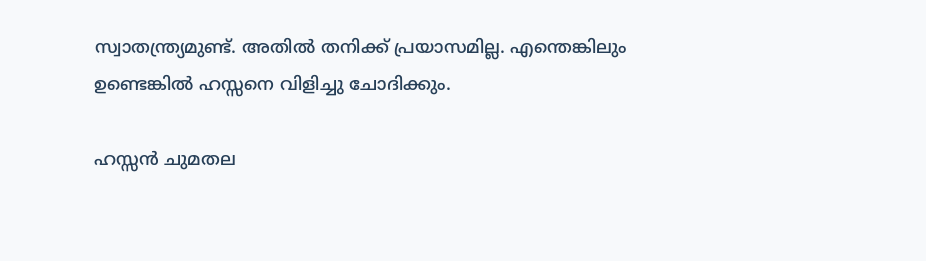സ്വാതന്ത്ര്യമുണ്ട്. അതിൽ തനിക്ക് പ്രയാസമില്ല. എന്തെങ്കിലും ഉണ്ടെങ്കിൽ ഹസ്സനെ വിളിച്ചു ചോദിക്കും.

ഹസ്സൻ ചുമതല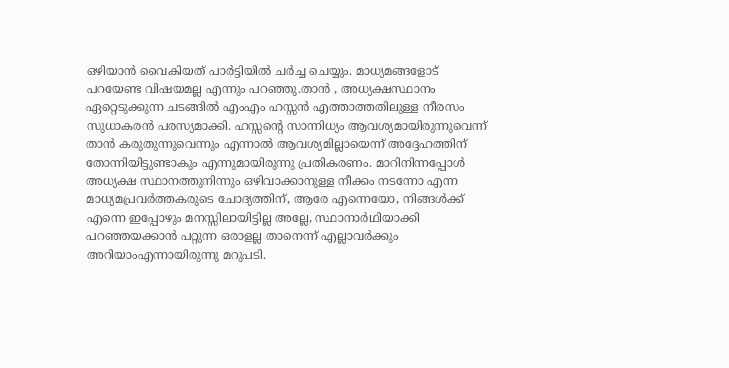ഒഴിയാൻ വൈകിയത് പാർട്ടിയിൽ ചർച്ച ചെയ്യും. മാധ്യമങ്ങളോട് പറയേണ്ട വിഷയമല്ല എന്നും പറഞ്ഞു.താന്‍ , അധ്യക്ഷസ്ഥാനം ഏറ്റെടുക്കുന്ന ചടങ്ങിൽ എംഎം ഹസ്സൻ എത്താത്തതിലുള്ള നീരസം സുധാകരൻ പരസ്യമാക്കി. ഹസ്സന്റെ സാന്നിധ്യം ആവശ്യമായിരുന്നുവെന്ന് താൻ കരുതുന്നുവെന്നും എന്നാൽ ആവശ്യമില്ലായെന്ന് അദ്ദേഹത്തിന് തോന്നിയിട്ടുണ്ടാകും എന്നുമായിരുന്നു പ്രതികരണം. മാറിനിന്നപ്പോൾ അധ്യക്ഷ സ്ഥാനത്തുനിന്നും ഒഴിവാക്കാനുള്ള നീക്കം നടന്നോ എന്ന മാധ്യമപ്രവർത്തകരുടെ ചോദ്യത്തിന്, ആരേ എന്നെയോ, നിങ്ങൾക്ക് എന്നെ ഇപ്പോഴും മനസ്സിലായിട്ടില്ല അല്ലേ, സ്ഥാനാർഥിയാക്കി പറഞ്ഞയക്കാൻ പറ്റുന്ന ഒരാളല്ല താനെന്ന് എല്ലാവർക്കും അറിയാംഎന്നായിരുന്നു മറുപടി.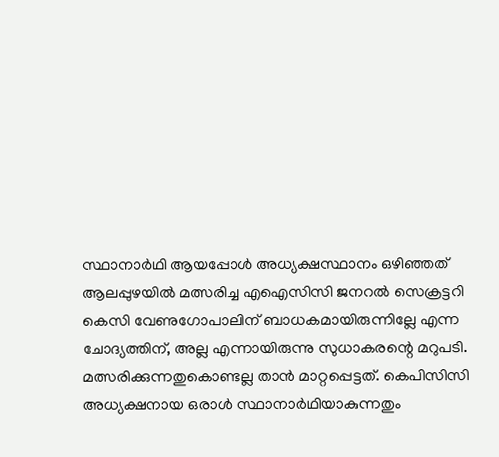സ്ഥാനാർഥി ആയപ്പോൾ അധ്യക്ഷസ്ഥാനം ഒഴിഞ്ഞത് ആലപ്പുഴയിൽ മത്സരിച്ച എഐസിസി ജനറൽ സെക്രട്ടറി കെസി വേണുഗോപാലിന് ബാധകമായിരുന്നില്ലേ എന്ന ചോദ്യത്തിന്, അല്ല എന്നായിരുന്നു സുധാകരന്റെ മറുപടി. മത്സരിക്കുന്നതുകൊണ്ടല്ല താൻ മാറ്റപ്പെട്ടത്. കെപിസിസി അധ്യക്ഷനായ ഒരാൾ സ്ഥാനാർഥിയാകുന്നതും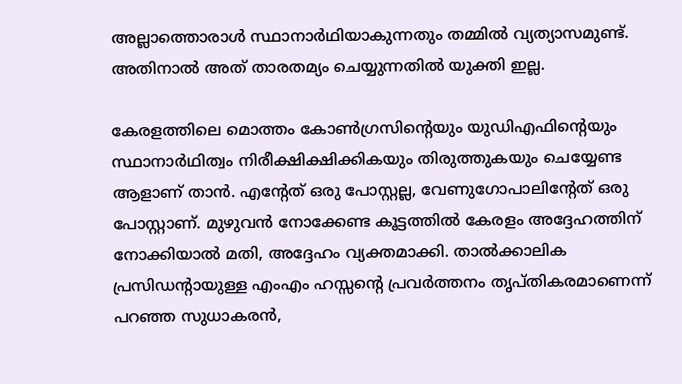അല്ലാത്തൊരാൾ സ്ഥാനാർഥിയാകുന്നതും തമ്മിൽ വ്യത്യാസമുണ്ട്. അതിനാൽ അത് താരതമ്യം ചെയ്യുന്നതിൽ യുക്തി ഇല്ല.

കേരളത്തിലെ മൊത്തം കോൺഗ്രസിന്റെയും യുഡിഎഫിന്റെയും സ്ഥാനാർഥിത്വം നിരീക്ഷിക്ഷിക്കികയും തിരുത്തുകയും ചെയ്യേണ്ട ആളാണ് താൻ. എന്റേത് ഒരു പോസ്റ്റല്ല, വേണുഗോപാലിന്റേത് ഒരു പോസ്റ്റാണ്. മുഴുവൻ നോക്കേണ്ട കൂട്ടത്തിൽ കേരളം അദ്ദേഹത്തിന് നോക്കിയാൽ മതി, അദ്ദേഹം വ്യക്തമാക്കി. താൽക്കാലിക പ്രസിഡന്റായുള്ള എംഎം ഹസ്സന്റെ പ്രവർത്തനം തൃപ്തികരമാണെന്ന് പറഞ്ഞ സുധാകരൻ,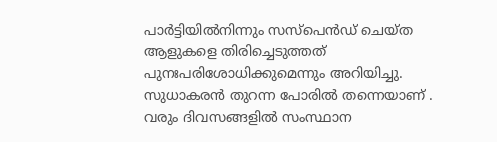പാർട്ടിയിൽനിന്നും സസ്പെൻഡ് ചെയ്ത ആളുകളെ തിരിച്ചെടുത്തത് പുനഃപരിശോധിക്കുമെന്നും അറിയിച്ചു. സുധാകരന്‍ തുറന്ന പോരില്‍ തന്നെയാണ് . വരും ദിവസങ്ങളില്‍ സംസ്ഥാന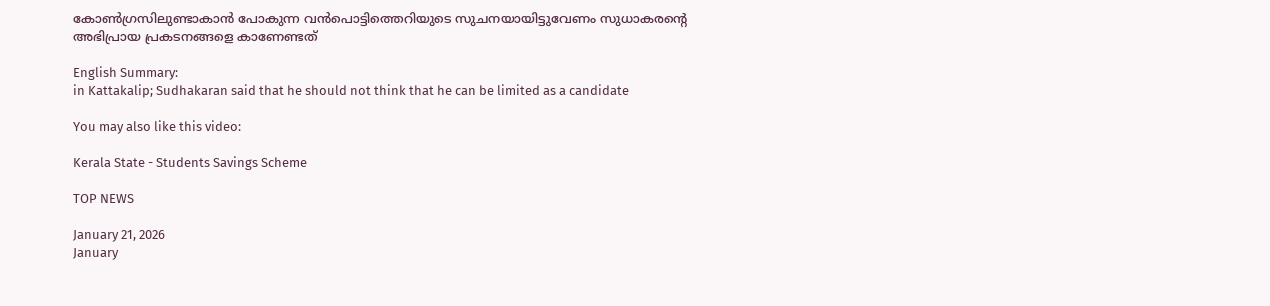കോണ്‍ഗ്രസിലുണ്ടാകാന്‍ പോകുന്ന വന്‍പൊട്ടിത്തെറിയുടെ സുചനയായിട്ടുവേണം സുധാകരന്റെ അഭിപ്രായ പ്രകടനങ്ങളെ കാണേണ്ടത്

English Summary:
in Kattakalip; Sudhakaran said that he should not think that he can be limited as a candidate

You may also like this video:

Kerala State - Students Savings Scheme

TOP NEWS

January 21, 2026
January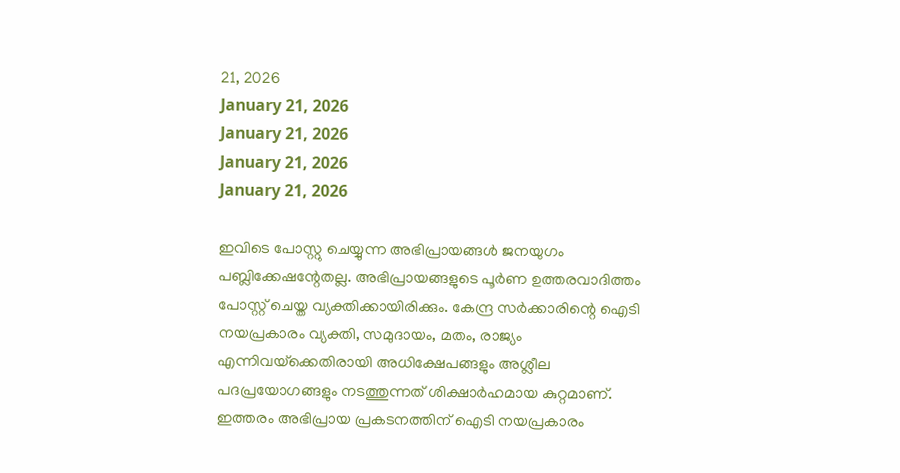21, 2026
January 21, 2026
January 21, 2026
January 21, 2026
January 21, 2026

ഇവിടെ പോസ്റ്റു ചെയ്യുന്ന അഭിപ്രായങ്ങള്‍ ജനയുഗം പബ്ലിക്കേഷന്റേതല്ല. അഭിപ്രായങ്ങളുടെ പൂര്‍ണ ഉത്തരവാദിത്തം പോസ്റ്റ് ചെയ്ത വ്യക്തിക്കായിരിക്കും. കേന്ദ്ര സര്‍ക്കാരിന്റെ ഐടി നയപ്രകാരം വ്യക്തി, സമുദായം, മതം, രാജ്യം എന്നിവയ്‌ക്കെതിരായി അധിക്ഷേപങ്ങളും അശ്ലീല പദപ്രയോഗങ്ങളും നടത്തുന്നത് ശിക്ഷാര്‍ഹമായ കുറ്റമാണ്. ഇത്തരം അഭിപ്രായ പ്രകടനത്തിന് ഐടി നയപ്രകാരം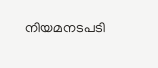നിയമനടപടി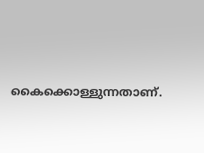കൈക്കൊള്ളുന്നതാണ്.